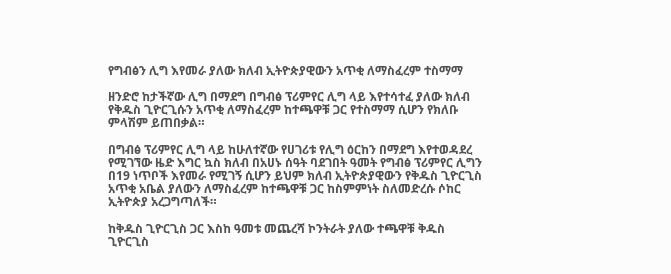የግብፅን ሊግ እየመራ ያለው ክለብ ኢትዮጵያዊውን አጥቂ ለማስፈረም ተስማማ

ዘንድሮ ከታችኛው ሊግ በማደግ በግብፅ ፕሪምየር ሊግ ላይ እየተሳተፈ ያለው ክለብ የቅዱስ ጊዮርጊሱን አጥቂ ለማስፈረም ከተጫዋቹ ጋር የተስማማ ሲሆን የክለቡ ምላሽም ይጠበቃል።

በግብፅ ፕሪምየር ሊግ ላይ ከሁለተኛው የሀገሪቱ የሊግ ዕርከን በማደግ እየተወዳደረ የሚገኘው ዜድ እግር ኳስ ክለብ በአሀኑ ሰዓት ባደገበት ዓመት የግብፅ ፕሪምየር ሊግን በ19 ነጥቦች እየመራ የሚገኝ ሲሆን ይህም ክለብ ኢትዮጵያዊውን የቅዱስ ጊዮርጊስ አጥቂ አቤል ያለውን ለማስፈረም ከተጫዋቹ ጋር ከስምምነት ስለመድረሱ ሶከር ኢትዮጵያ አረጋግጣለች።

ከቅዱስ ጊዮርጊስ ጋር እስከ ዓመቱ መጨረሻ ኮንትራት ያለው ተጫዋቹ ቅዱስ ጊዮርጊስ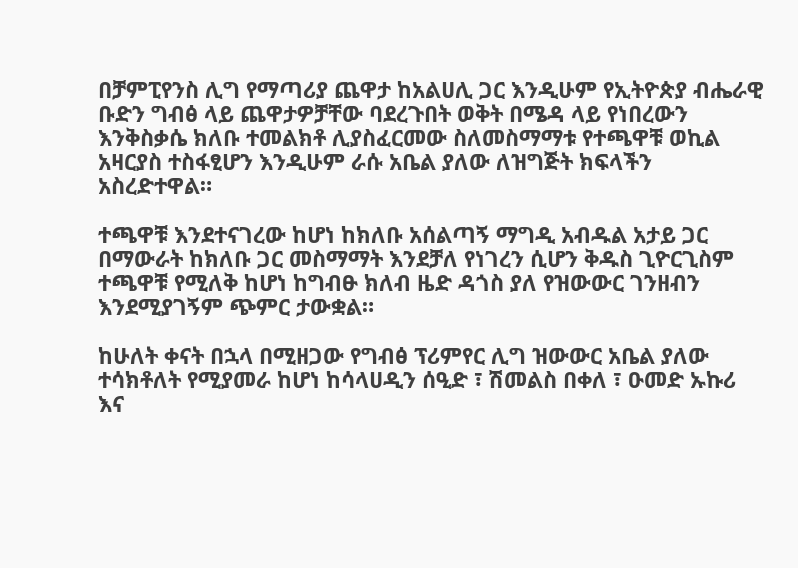በቻምፒየንስ ሊግ የማጣሪያ ጨዋታ ከአልሀሊ ጋር እንዲሁም የኢትዮጵያ ብሔራዊ ቡድን ግብፅ ላይ ጨዋታዎቻቸው ባደረጉበት ወቅት በሜዳ ላይ የነበረውን እንቅስቃሴ ክለቡ ተመልክቶ ሊያስፈርመው ስለመስማማቱ የተጫዋቹ ወኪል አዛርያስ ተስፋፂሆን እንዲሁም ራሱ አቤል ያለው ለዝግጅት ክፍላችን አስረድተዋል።

ተጫዋቹ እንደተናገረው ከሆነ ከክለቡ አሰልጣኝ ማግዲ አብዱል አታይ ጋር በማውራት ከክለቡ ጋር መስማማት እንደቻለ የነገረን ሲሆን ቅዱስ ጊዮርጊስም ተጫዋቹ የሚለቅ ከሆነ ከግብፁ ክለብ ዜድ ዳጎስ ያለ የዝውውር ገንዘብን እንደሚያገኝም ጭምር ታውቋል።

ከሁለት ቀናት በኋላ በሚዘጋው የግብፅ ፕሪምየር ሊግ ዝውውር አቤል ያለው ተሳክቶለት የሚያመራ ከሆነ ከሳላሀዲን ሰዒድ ፣ ሽመልስ በቀለ ፣ ዑመድ ኡኩሪ እና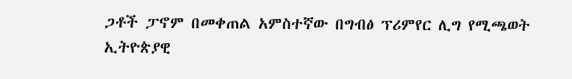ጋቶች ፓኖም በመቀጠል አምስተኛው በግብፅ ፕሪምየር ሊግ የሚጫወት ኢትዮጵያዊ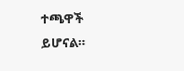ተጫዋች ይሆናል።